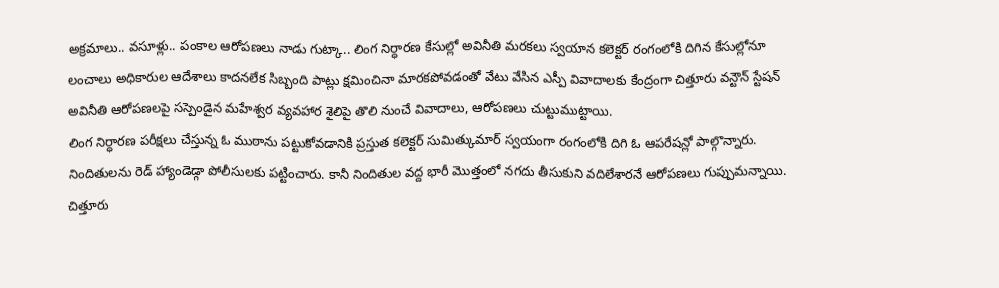అక్రమాలు.. వసూళ్లు.. పంకాల ఆరోపణలు నాడు గుట్కా.. లింగ నిర్ధారణ కేసుల్లో అవినీతి మరకలు స్వయాన కలెక్టర్ రంగంలోకి దిగిన కేసుల్లోనూ లంచాలు అధికారుల ఆదేశాలు కాదనలేక సిబ్బంది పాట్లు క్షమించినా మారకపోవడంతో వేటు వేసిన ఎస్పీ వివాదాలకు కేంద్రంగా చిత్తూరు వన్టౌన్ స్టేషన్
అవినీతి ఆరోపణలపై సస్పెండైన మహేశ్వర వ్యవహార శైలిపై తొలి నుంచే వివాదాలు, ఆరోపణలు చుట్టుముట్టాయి.
లింగ నిర్ధారణ పరీక్షలు చేస్తున్న ఓ ముఠాను పట్టుకోవడానికి ప్రస్తుత కలెక్టర్ సుమిత్కుమార్ స్వయంగా రంగంలోకి దిగి ఓ ఆపరేషన్లో పాల్గొన్నారు. నిందితులను రెడ్ హ్యాండెడ్గా పోలీసులకు పట్టించారు. కానీ నిందితుల వద్ద భారీ మొత్తంలో నగదు తీసుకుని వదిలేశారనే ఆరోపణలు గుప్పుమన్నాయి.
చిత్తూరు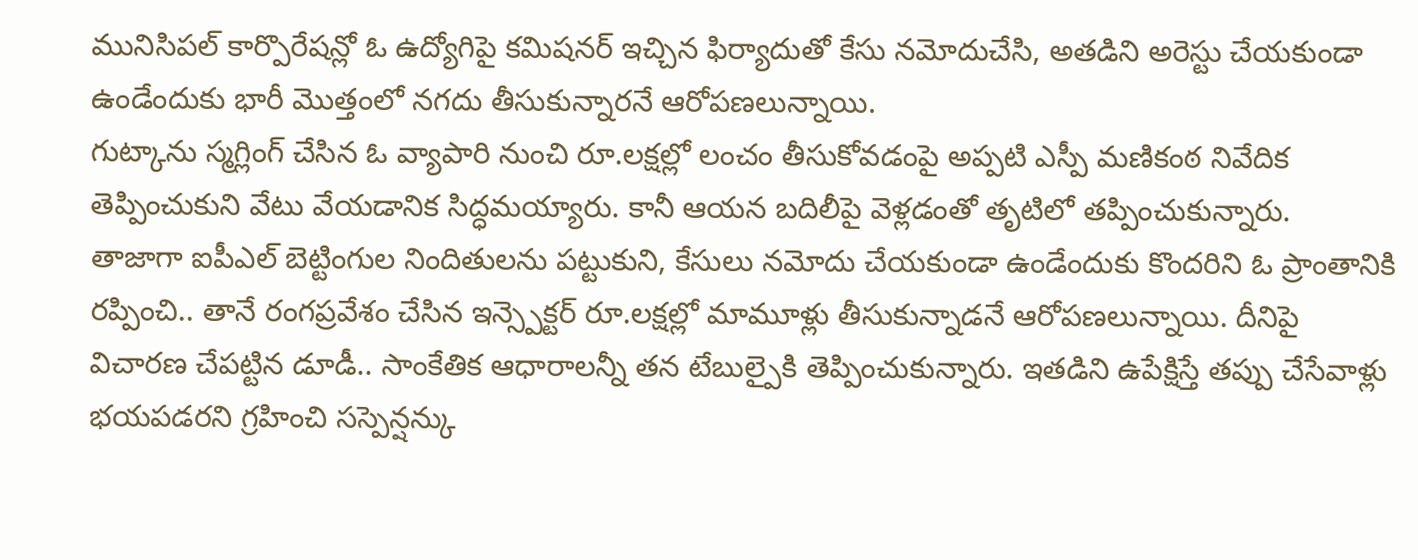మునిసిపల్ కార్పొరేషన్లో ఓ ఉద్యోగిపై కమిషనర్ ఇచ్చిన ఫిర్యాదుతో కేసు నమోదుచేసి, అతడిని అరెస్టు చేయకుండా ఉండేందుకు భారీ మొత్తంలో నగదు తీసుకున్నారనే ఆరోపణలున్నాయి.
గుట్కాను స్మగ్లింగ్ చేసిన ఓ వ్యాపారి నుంచి రూ.లక్షల్లో లంచం తీసుకోవడంపై అప్పటి ఎస్పీ మణికంఠ నివేదిక తెప్పించుకుని వేటు వేయడానిక సిద్ధమయ్యారు. కానీ ఆయన బదిలీపై వెళ్లడంతో తృటిలో తప్పించుకున్నారు.
తాజాగా ఐపీఎల్ బెట్టింగుల నిందితులను పట్టుకుని, కేసులు నమోదు చేయకుండా ఉండేందుకు కొందరిని ఓ ప్రాంతానికి రప్పించి.. తానే రంగప్రవేశం చేసిన ఇన్స్పెక్టర్ రూ.లక్షల్లో మామూళ్లు తీసుకున్నాడనే ఆరోపణలున్నాయి. దీనిపై విచారణ చేపట్టిన డూడీ.. సాంకేతిక ఆధారాలన్నీ తన టేబుల్పైకి తెప్పించుకున్నారు. ఇతడిని ఉపేక్షిస్తే తప్పు చేసేవాళ్లు భయపడరని గ్రహించి సస్పెన్షన్కు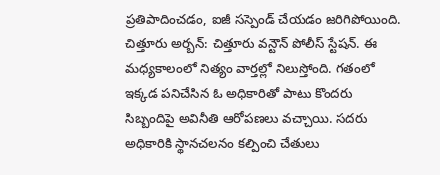ప్రతిపాదించడం, ఐజీ సస్పెండ్ చేయడం జరిగిపోయింది.
చిత్తూరు అర్బన్: చిత్తూరు వన్టౌన్ పోలీస్ స్టేషన్. ఈ మధ్యకాలంలో నిత్యం వార్తల్లో నిలుస్తోంది. గతంలో ఇక్కడ పనిచేసిన ఓ అధికారితో పాటు కొందరు సిబ్బందిపై అవినీతి ఆరోపణలు వచ్చాయి. సదరు అధికారికి స్థానచలనం కల్పించి చేతులు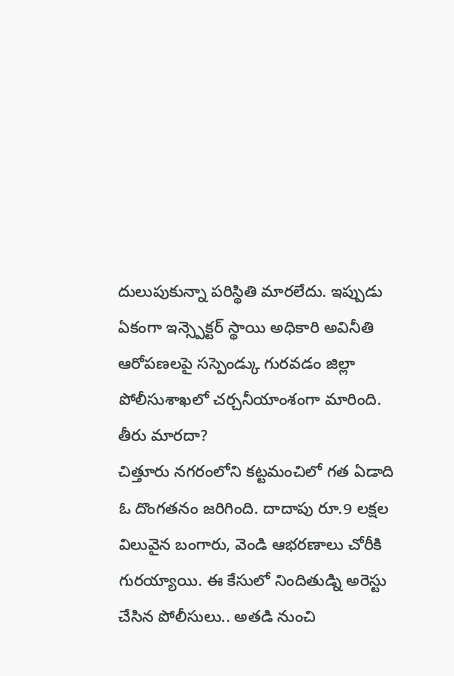దులుపుకున్నా పరిస్థితి మారలేదు. ఇప్పుడు ఏకంగా ఇన్స్పెక్టర్ స్థాయి అధికారి అవినీతి ఆరోపణలపై సస్పెండ్కు గురవడం జిల్లా పోలీసుశాఖలో చర్చనీయాంశంగా మారింది.
తీరు మారదా?
చిత్తూరు నగరంలోని కట్టమంచిలో గత ఏడాది ఓ దొంగతనం జరిగింది. దాదాపు రూ.9 లక్షల విలువైన బంగారు, వెండి ఆభరణాలు చోరీకి గురయ్యాయి. ఈ కేసులో నిందితుడ్ని అరెస్టు చేసిన పోలీసులు.. అతడి నుంచి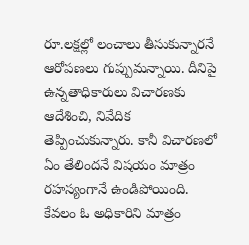రూ.లక్షల్లో లంచాలు తీసుకున్నారనే ఆరోపణలు గుప్పుమన్నాయి. దీనిపై ఉన్నతాధికారులు విచారణకు ఆదేశించి, నివేదిక తెప్పించుకున్నారు. కానీ విచారణలో ఏం తేలిందనే విషయం మాత్రం రహస్యంగానే ఉండిపోయింది. కేవలం ఓ అధికారిని మాత్రం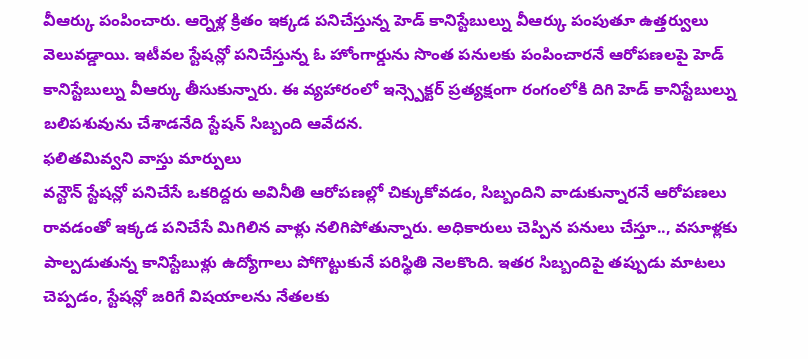వీఆర్కు పంపించారు. ఆర్నెళ్ల క్రితం ఇక్కడ పనిచేస్తున్న హెడ్ కానిస్టేబుల్ను వీఆర్కు పంపుతూ ఉత్తర్వులు వెలువడ్డాయి. ఇటీవల స్టేషన్లో పనిచేస్తున్న ఓ హోంగార్డును సొంత పనులకు పంపించారనే ఆరోపణలపై హెడ్ కానిస్టేబుల్ను వీఆర్కు తీసుకున్నారు. ఈ వ్యహారంలో ఇన్స్పెక్టర్ ప్రత్యక్షంగా రంగంలోకి దిగి హెడ్ కానిస్టేబుల్ను బలిపశువును చేశాడనేది స్టేషన్ సిబ్బంది ఆవేదన.
ఫలితమివ్వని వాస్తు మార్పులు
వన్టౌన్ స్టేషన్లో పనిచేసే ఒకరిద్దరు అవినీతి ఆరోపణల్లో చిక్కుకోవడం, సిబ్బందిని వాడుకున్నారనే ఆరోపణలు రావడంతో ఇక్కడ పనిచేసే మిగిలిన వాళ్లు నలిగిపోతున్నారు. అధికారులు చెప్పిన పనులు చేస్తూ.., వసూళ్లకు పాల్పడుతున్న కానిస్టేబుళ్లు ఉద్యోగాలు పోగొట్టుకునే పరిస్థితి నెలకొంది. ఇతర సిబ్బందిపై తప్పుడు మాటలు చెప్పడం, స్టేషన్లో జరిగే విషయాలను నేతలకు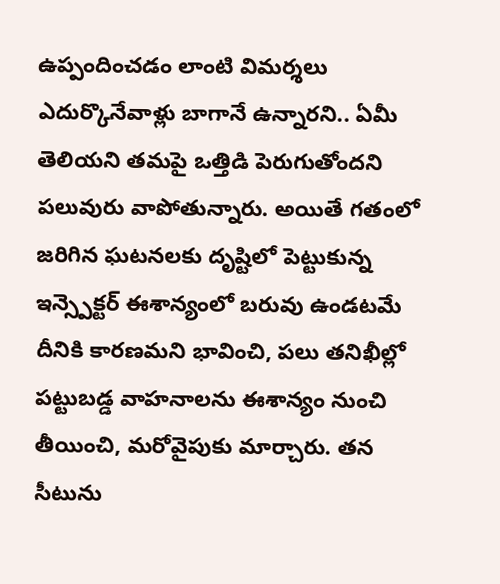ఉప్పందించడం లాంటి విమర్శలు ఎదుర్కొనేవాళ్లు బాగానే ఉన్నారని.. ఏమీ తెలియని తమపై ఒత్తిడి పెరుగుతోందని పలువురు వాపోతున్నారు. అయితే గతంలో జరిగిన ఘటనలకు దృష్టిలో పెట్టుకున్న ఇన్స్పెక్టర్ ఈశాన్యంలో బరువు ఉండటమే దీనికి కారణమని భావించి, పలు తనిఖీల్లో పట్టుబడ్డ వాహనాలను ఈశాన్యం నుంచి తీయించి, మరోవైపుకు మార్చారు. తన సీటును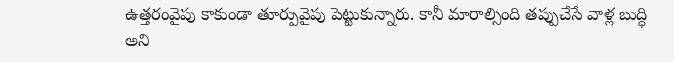ఉత్తరంవైపు కాకుండా తూర్పువైపు పెట్టుకున్నారు. కానీ మారాల్సింది తప్పుచేసే వాళ్ల బుద్ధి అని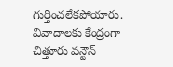గుర్తించలేకపోయారు.
వివాదాలకు కేంద్రంగా చిత్తూరు వన్టౌన్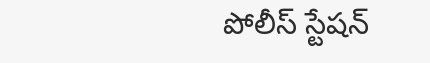పోలీస్ స్టేషన్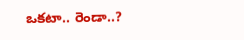ఒకటా.. రెండా..?